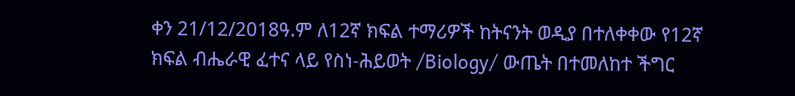ቀን 21/12/2018ዓ.ም ለ12ኛ ክፍል ተማሪዎች ከትናንት ወዲያ በተለቀቀው የ12ኛ ክፍል ብሔራዊ ፈተና ላይ የስነ-ሕይወት /Biology/ ውጤት በተመለከተ ችግር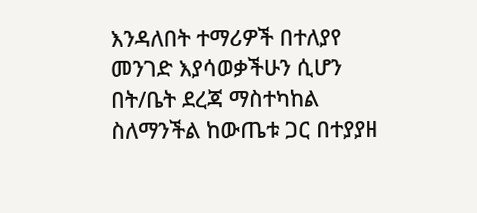እንዳለበት ተማሪዎች በተለያየ መንገድ እያሳወቃችሁን ሲሆን በት/ቤት ደረጃ ማስተካከል ስለማንችል ከውጤቱ ጋር በተያያዘ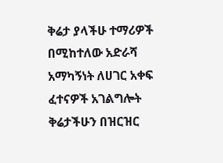ቅሬታ ያላችሁ ተማሪዎች በሚከተለው አድራሻ አማካኝነት ለሀገር አቀፍ ፈተናዎች አገልግሎት ቅሬታችሁን በዝርዝር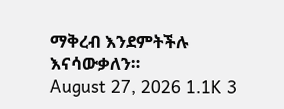ማቅረብ እንደምትችሉ እናሳውቃለን።
August 27, 2026 1.1K 3